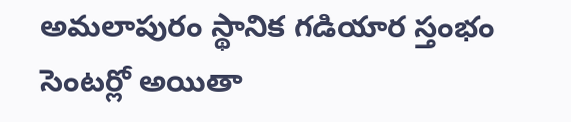అమలాపురం స్థానిక గడియార స్తంభం సెంటర్లో అయితా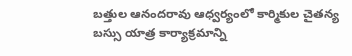బత్తుల ఆనందరావు ఆధ్వర్యంలో కార్మికుల చైతన్య బస్సు యాత్ర కార్యాక్రమాన్ని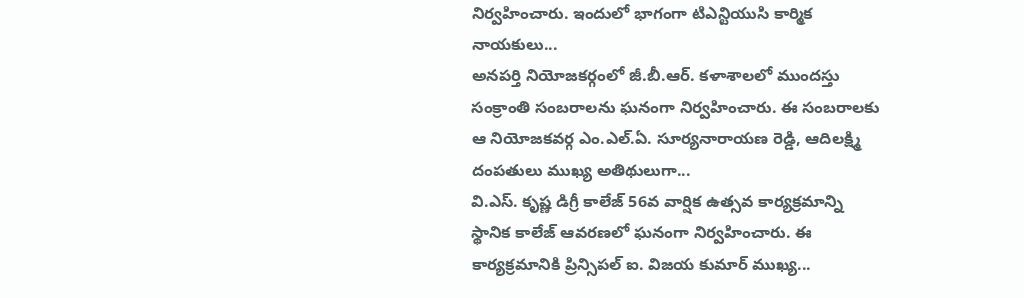నిర్వహించారు. ఇందులో భాగంగా టిఎన్టియుసి కార్మిక నాయకులు...
అనపర్తి నియోజకర్గంలో జీ.బీ.ఆర్. కళాశాలలో ముందస్తు సంక్రాంతి సంబరాలను ఘనంగా నిర్వహించారు. ఈ సంబరాలకు ఆ నియోజకవర్గ ఎం.ఎల్.ఏ. సూర్యనారాయణ రెడ్డి, ఆదిలక్ష్మి దంపతులు ముఖ్య అతిథులుగా...
వి.ఎస్. కృష్ణ డిగ్రీ కాలేజ్ 56వ వార్షిక ఉత్సవ కార్యక్రమాన్ని స్థానిక కాలేజ్ ఆవరణలో ఘనంగా నిర్వహించారు. ఈ కార్యక్రమానికి ప్రిన్సిపల్ ఐ. విజయ కుమార్ ముఖ్య...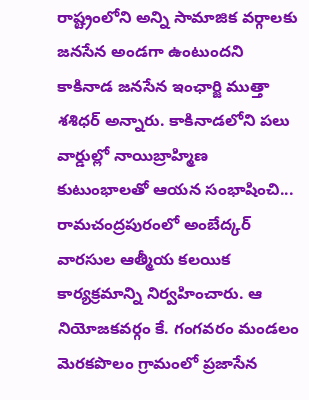రాష్ట్రంలోని అన్ని సామాజిక వర్గాలకు జనసేన అండగా ఉంటుందని కాకినాడ జనసేన ఇంఛార్జి ముత్తా శశిధర్ అన్నారు. కాకినాడలోని పలు వార్డుల్లో నాయిబ్రాహ్మిణ కుటుంభాలతో ఆయన సంభాషించి...
రామచంద్రపురంలో అంబేద్కర్ వారసుల ఆత్మీయ కలయిక కార్యక్రమాన్ని నిర్వహించారు. ఆ నియోజకవర్గం కే. గంగవరం మండలం మెరకపొలం గ్రామంలో ప్రజాసేన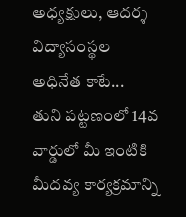అధ్యక్షులు, ఆదర్శ విద్యాసంస్థల అధినేత కాటే...
తుని పట్టణంలో 14వ వార్డులో మీ ఇంటికి మీదవ్య కార్యక్రమాన్ని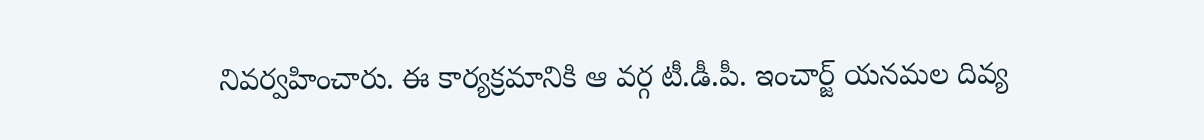నివర్వహించారు. ఈ కార్యక్రమానికి ఆ వర్గ టీ.డీ.పీ. ఇంచార్జ్ యనమల దివ్య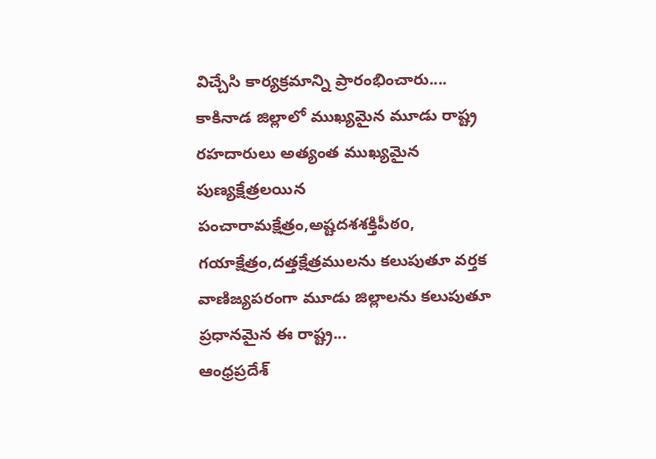విచ్చేసి కార్యక్రమాన్ని ప్రారంభించారు....
కాకినాడ జిల్లాలో ముఖ్యమైన మూడు రాష్ట్ర రహదారులు అత్యంత ముఖ్యమైన పుణ్యక్షేత్రలయిన పంచారామక్షేత్రం,అష్టదశశక్తిపీఠo, గయాక్షేత్రం,దత్తక్షేత్రములను కలుపుతూ వర్తక వాణిజ్యపరంగా మూడు జిల్లాలను కలుపుతూ ప్రధానమైన ఈ రాష్ట్ర...
ఆంధ్రప్రదేశ్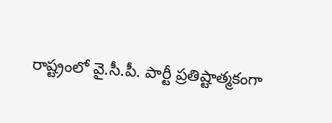రాష్ట్రంలో వై.సీ.పీ. పార్టీ ప్రతిష్టాత్మకంగా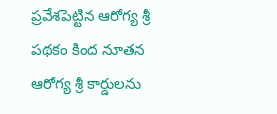ప్రవేశపెట్టిన ఆరోగ్య శ్రీ పథకం కింద నూతన ఆరోగ్య శ్రీ కార్డులను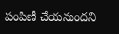పంపిణీ చేయనుందని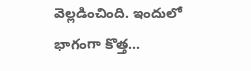వెల్లడించింది. ఇందులో భాగంగా కొత్త...